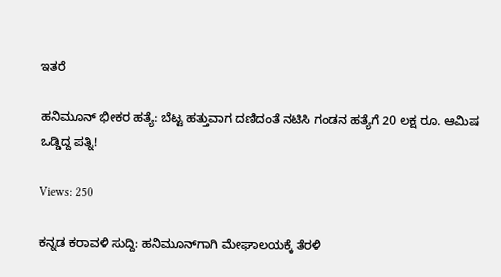ಇತರೆ

ಹನಿಮೂನ್ ಭೀಕರ ಹತ್ಯೆ: ಬೆಟ್ಟ ಹತ್ತುವಾಗ ದಣಿದಂತೆ ನಟಿಸಿ ಗಂಡನ ಹತ್ಯೆಗೆ 20 ಲಕ್ಷ ರೂ. ಆಮಿಷ ಒಡ್ಡಿದ್ದ ಪತ್ನಿ!

Views: 250

ಕನ್ನಡ ಕರಾವಳಿ ಸುದ್ದಿ: ಹನಿಮೂನ್‌ಗಾಗಿ ಮೇಘಾಲಯಕ್ಕೆ ತೆರಳಿ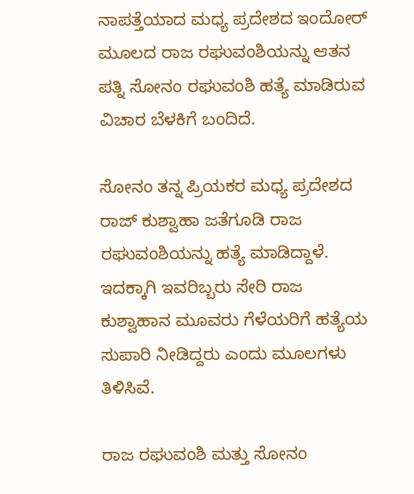ನಾಪತ್ತೆಯಾದ ಮಧ್ಯ ಪ್ರದೇಶದ ಇಂದೋರ್‌ ಮೂಲದ ರಾಜ ರಘುವಂಶಿಯನ್ನು ಆತನ ಪತ್ನಿ ಸೋನಂ ರಘುವಂಶಿ ಹತ್ಯೆ ಮಾಡಿರುವ ವಿಚಾರ ಬೆಳಕಿಗೆ ಬಂದಿದೆ.

ಸೋನಂ ತನ್ನ ಪ್ರಿಯಕರ ಮಧ್ಯ ಪ್ರದೇಶದ ರಾಜ್‌ ಕುಶ್ವಾಹಾ ಜತೆಗೂಡಿ ರಾಜ ರಘುವಂಶಿಯನ್ನು ಹತ್ಯೆ ಮಾಡಿದ್ದಾಳೆ. ಇದಕ್ಕಾಗಿ ಇವರಿಬ್ಬರು ಸೇರಿ ರಾಜ ಕುಶ್ವಾಹಾನ ಮೂವರು ಗೆಳೆಯರಿಗೆ ಹತ್ಯೆಯ ಸುಪಾರಿ ನೀಡಿದ್ದರು ಎಂದು ಮೂಲಗಳು ತಿಳಿಸಿವೆ.

ರಾಜ ರಘುವಂಶಿ ಮತ್ತು ಸೋನಂ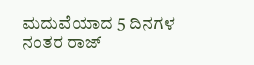ಮದುವೆಯಾದ 5 ದಿನಗಳ ನಂತರ ರಾಜ್‌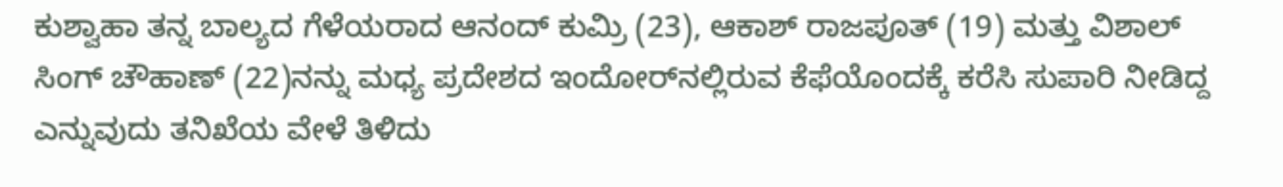ಕುಶ್ವಾಹಾ ತನ್ನ ಬಾಲ್ಯದ ಗೆಳೆಯರಾದ ಆನಂದ್ ಕುಮ್ರಿ (23), ಆಕಾಶ್ ರಾಜಪೂತ್‌ (19) ಮತ್ತು ವಿಶಾಲ್ ಸಿಂಗ್ ಚೌಹಾಣ್ (22)ನನ್ನು ಮಧ್ಯ ಪ್ರದೇಶದ ಇಂದೋರ್‌ನಲ್ಲಿರುವ ಕೆಫೆಯೊಂದಕ್ಕೆ ಕರೆಸಿ ಸುಪಾರಿ ನೀಡಿದ್ದ ಎನ್ನುವುದು ತನಿಖೆಯ ವೇಳೆ ತಿಳಿದು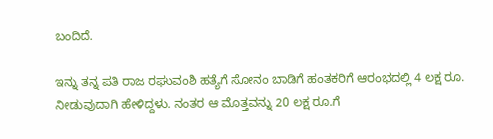ಬಂದಿದೆ.

ಇನ್ನು ತನ್ನ ಪತಿ ರಾಜ ರಘುವಂಶಿ ಹತ್ಯೆಗೆ ಸೋನಂ ಬಾಡಿಗೆ ಹಂತಕರಿಗೆ ಆರಂಭದಲ್ಲಿ 4 ಲಕ್ಷ ರೂ. ನೀಡುವುದಾಗಿ ಹೇಳಿದ್ದಳು. ನಂತರ ಆ ಮೊತ್ತವನ್ನು 20 ಲಕ್ಷ ರೂ.ಗೆ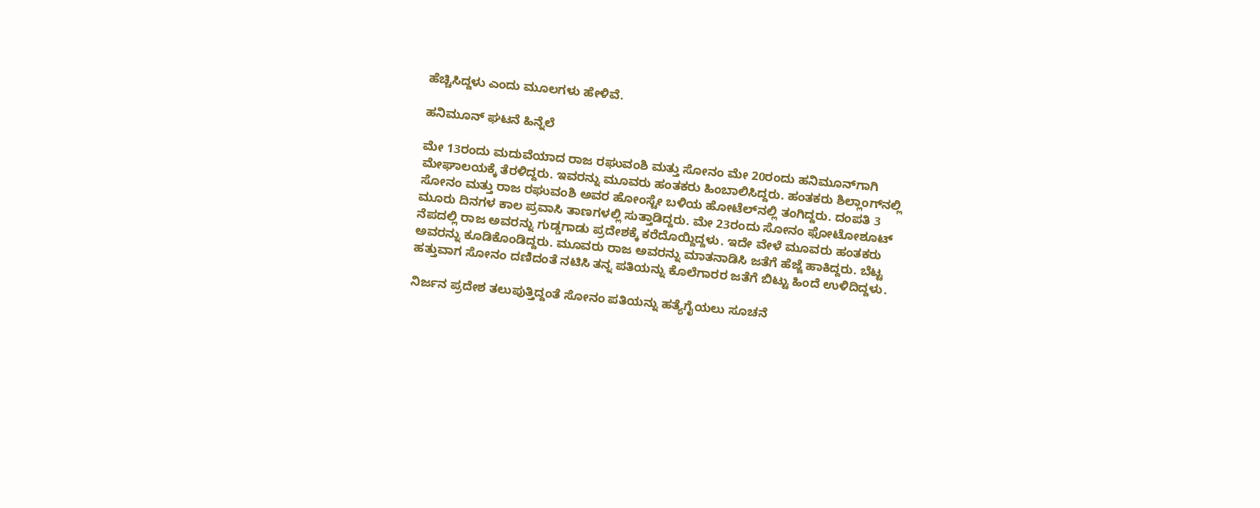ಹೆಚ್ಚಿಸಿದ್ದಳು ಎಂದು ಮೂಲಗಳು ಹೇಳಿವೆ.

ಹನಿಮೂನ್ ಘಟನೆ ಹಿನ್ನೆಲೆ

ಮೇ 13ರಂದು ಮದುವೆಯಾದ ರಾಜ ರಘುವಂಶಿ ಮತ್ತು ಸೋನಂ ಮೇ 20ರಂದು ಹನಿಮೂನ್‌ಗಾಗಿ ಮೇಘಾಲಯಕ್ಕೆ ತೆರಳಿದ್ದರು. ಇವರನ್ನು ಮೂವರು ಹಂತಕರು ಹಿಂಬಾಲಿಸಿದ್ದರು. ಹಂತಕರು ಶಿಲ್ಲಾಂಗ್‌ನಲ್ಲಿ ಸೋನಂ ಮತ್ತು ರಾಜ ರಘುವಂಶಿ ಅವರ ಹೋಂಸ್ಟೇ ಬಳಿಯ ಹೋಟೆಲ್‌ನಲ್ಲಿ ತಂಗಿದ್ದರು. ದಂಪತಿ 3 ಮೂರು ದಿನಗಳ ಕಾಲ ಪ್ರವಾಸಿ ತಾಣಗಳಲ್ಲಿ ಸುತ್ತಾಡಿದ್ದರು. ಮೇ 23ರಂದು ಸೋನಂ ಫೋಟೋಶೂಟ್ ನೆಪದಲ್ಲಿ ರಾಜ ಅವರನ್ನು ಗುಡ್ಡಗಾಡು ಪ್ರದೇಶಕ್ಕೆ ಕರೆದೊಯ್ದಿದ್ದಳು. ಇದೇ ವೇಳೆ ಮೂವರು ಹಂತಕರು ಅವರನ್ನು ಕೂಡಿಕೊಂಡಿದ್ದರು. ಮೂವರು ರಾಜ ಅವರನ್ನು ಮಾತನಾಡಿಸಿ ಜತೆಗೆ ಹೆಜ್ಜೆ ಹಾಕಿದ್ದರು. ಬೆಟ್ಟ ಹತ್ತುವಾಗ ಸೋನಂ ದಣಿದಂತೆ ನಟಿಸಿ ತನ್ನ ಪತಿಯನ್ನು ಕೊಲೆಗಾರರ ಜತೆಗೆ ಬಿಟ್ಟು ಹಿಂದೆ ಉಳಿದಿದ್ದಳು.

ನಿರ್ಜನ ಪ್ರದೇಶ ತಲುಪುತ್ತಿದ್ದಂತೆ ಸೋನಂ ಪತಿಯನ್ನು ಹತ್ಯೆಗೈಯಲು ಸೂಚನೆ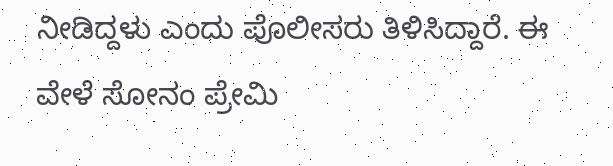ನೀಡಿದ್ದಳು ಎಂದು ಪೊಲೀಸರು ತಿಳಿಸಿದ್ದಾರೆ. ಈ ವೇಳೆ ಸೋನಂ ಪ್ರೇಮಿ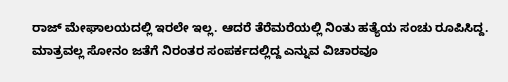ರಾಜ್‌ ಮೇಘಾಲಯದಲ್ಲಿ ಇರಲೇ ಇಲ್ಲ. ಆದರೆ ತೆರೆಮರೆಯಲ್ಲಿ ನಿಂತು ಹತ್ಯೆಯ ಸಂಚು ರೂಪಿಸಿದ್ದ. ಮಾತ್ರವಲ್ಲ ಸೋನಂ ಜತೆಗೆ ನಿರಂತರ ಸಂಪರ್ಕದಲ್ಲಿದ್ದ ಎನ್ನುವ ವಿಚಾರವೂ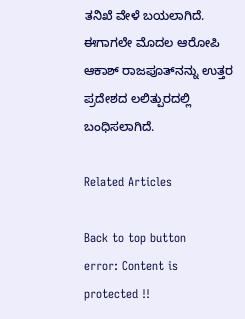ತನಿಖೆ ವೇಳೆ ಬಯಲಾಗಿದೆ. ಈಗಾಗಲೇ ಮೊದಲ ಆರೋಪಿ ಆಕಾಶ್ ರಾಜಪೂತ್‌ನನ್ನು ಉತ್ತರ ಪ್ರದೇಶದ ಲಲಿತ್ಪುರದಲ್ಲಿ ಬಂಧಿಸಲಾಗಿದೆ.

Related Articles

Back to top button
error: Content is protected !!